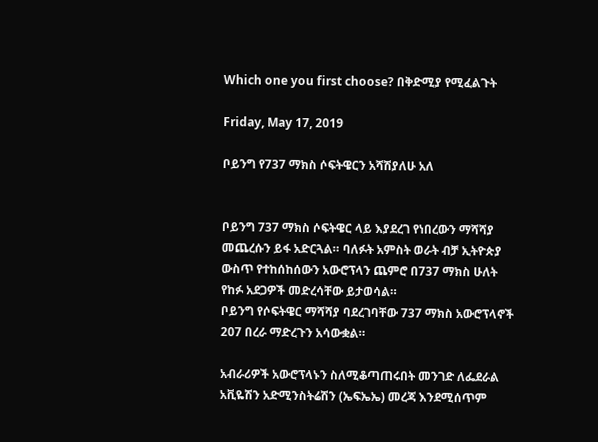Which one you first choose? በቅድሚያ የሚፈልጉት

Friday, May 17, 2019

ቦይንግ የ737 ማክስ ሶፍትዌርን አሻሽያለሁ አለ


ቦይንግ 737 ማክስ ሶፍትዌር ላይ እያደረገ የነበረውን ማሻሻያ መጨረሱን ይፋ አድርጓል። ባለፉት አምስት ወራት ብቻ ኢትዮጵያ ውስጥ የተከሰከሰውን አውሮፕላን ጨምሮ በ737 ማክስ ሁለት የከፉ አደጋዎች መድረሳቸው ይታወሳል።
ቦይንግ የሶፍትዌር ማሻሻያ ባደረገባቸው 737 ማክስ አውሮፕላኖች 207 በረራ ማድረጉን አሳውቋል።

አብራሪዎች አውሮፕላኑን ስለሚቆጣጠሩበት መንገድ ለፌደራል አቪዬሽን አድሚንስትሬሽን (ኤፍኤኤ) መረጃ እንደሚሰጥም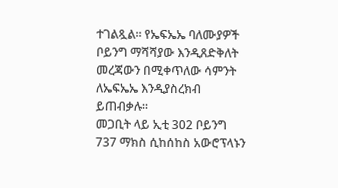ተገልጿል። የኤፍኤኤ ባለሙያዎች ቦይንግ ማሻሻያው እንዲጸድቅለት መረጃውን በሚቀጥለው ሳምንት ለኤፍኤኤ እንዲያስረክብ ይጠብቃሉ።
መጋቢት ላይ ኢቲ 302 ቦይንግ 737 ማክስ ሲከሰከስ አውሮፕላኑን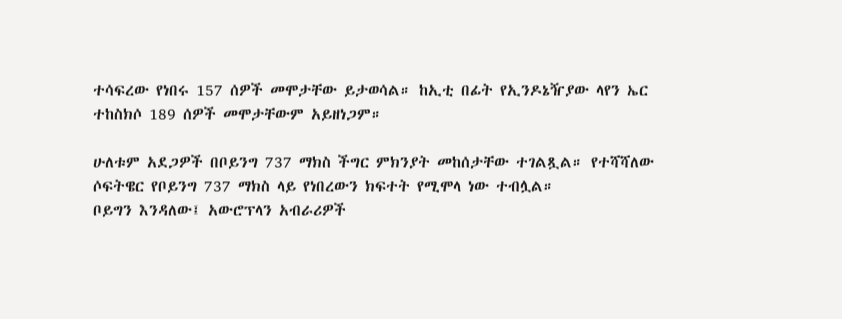ተሳፍረው የነበሩ 157 ሰዎች መሞታቸው ይታወሳል። ከኢቲ በፊት የኢንዶኔዥያው ላየን ኤር ተከስክሶ 189 ሰዎች መሞታቸውም አይዘነጋም።

ሁለቱም አደጋዎች በቦይንግ 737 ማክስ ችግር ምክንያት መከሰታቸው ተገልጿል። የተሻሻለው ሶፍትዌር የቦይንግ 737 ማክስ ላይ የነበረውን ክፍተት የሚሞላ ነው ተብሏል።
ቦይግን እንዳለው፤ አውሮፕላን አብራሪዎች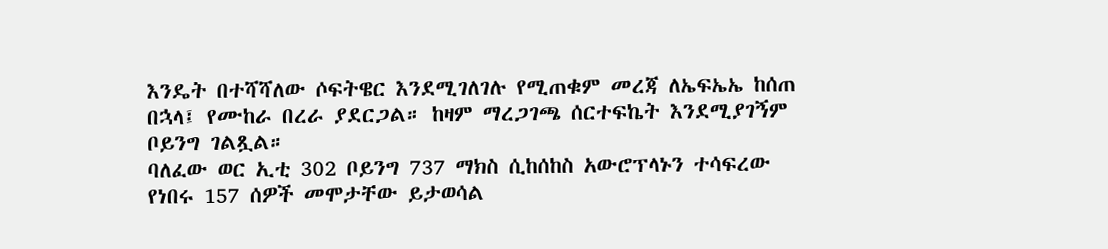እንዴት በተሻሻለው ሶፍትዌር እንደሚገለገሉ የሚጠቁም መረጃ ለኤፍኤኤ ከሰጠ በኋላ፤ የሙከራ በረራ ያደርጋል። ከዛም ማረጋገጫ ሰርተፍኬት እንደሚያገኝም ቦይንግ ገልጿል።
ባለፈው ወር ኢቲ 302 ቦይንግ 737 ማክስ ሲከሰከስ አውሮፕላኑን ተሳፍረው የነበሩ 157 ሰዎች መሞታቸው ይታወሳል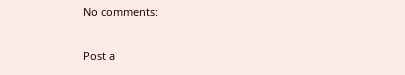No comments:

Post a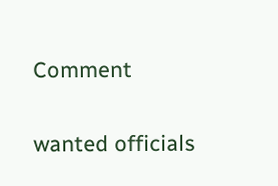Comment

wanted officials